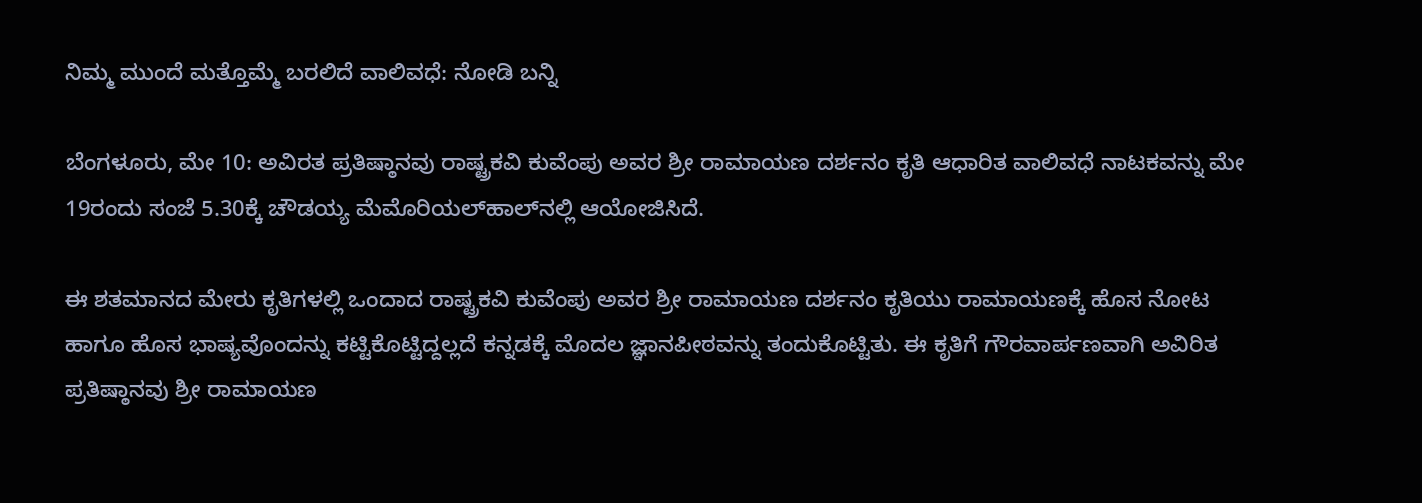ನಿಮ್ಮ ಮುಂದೆ ಮತ್ತೊಮ್ಮೆ ಬರಲಿದೆ ವಾಲಿವಧೆ: ನೋಡಿ ಬನ್ನಿ

ಬೆಂಗಳೂರು, ಮೇ 10: ಅವಿರತ ಪ್ರತಿಷ್ಠಾನವು ರಾಷ್ಟ್ರಕವಿ ಕುವೆಂಪು ಅವರ ಶ್ರೀ ರಾಮಾಯಣ ದರ್ಶನಂ ಕೃತಿ ಆಧಾರಿತ ವಾಲಿವಧೆ ನಾಟಕವನ್ನು ಮೇ 19ರಂದು ಸಂಜೆ 5.30ಕ್ಕೆ ಚೌಡಯ್ಯ ಮೆಮೊರಿಯಲ್‌ಹಾಲ್‌ನಲ್ಲಿ ಆಯೋಜಿಸಿದೆ.

ಈ ಶತಮಾನದ ಮೇರು ಕೃತಿಗಳಲ್ಲಿ ಒಂದಾದ ರಾಷ್ಟ್ರಕವಿ ಕುವೆಂಪು ಅವರ ಶ್ರೀ ರಾಮಾಯಣ ದರ್ಶನಂ ಕೃತಿಯು ರಾಮಾಯಣಕ್ಕೆ ಹೊಸ ನೋಟ ಹಾಗೂ ಹೊಸ ಭಾಷ್ಯವೊಂದನ್ನು ಕಟ್ಟಿಕೊಟ್ಟಿದ್ದಲ್ಲದೆ ಕನ್ನಡಕ್ಕೆ ಮೊದಲ ಜ್ಞಾನಪೀಠವನ್ನು ತಂದುಕೊಟ್ಟಿತು. ಈ ಕೃತಿಗೆ ಗೌರವಾರ್ಪಣವಾಗಿ ಅವಿರಿತ ಪ್ರತಿಷ್ಠಾನವು ಶ್ರೀ ರಾಮಾಯಣ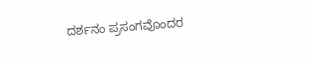ದರ್ಶನಂ ಪ್ರಸಂಗವೊಂದರ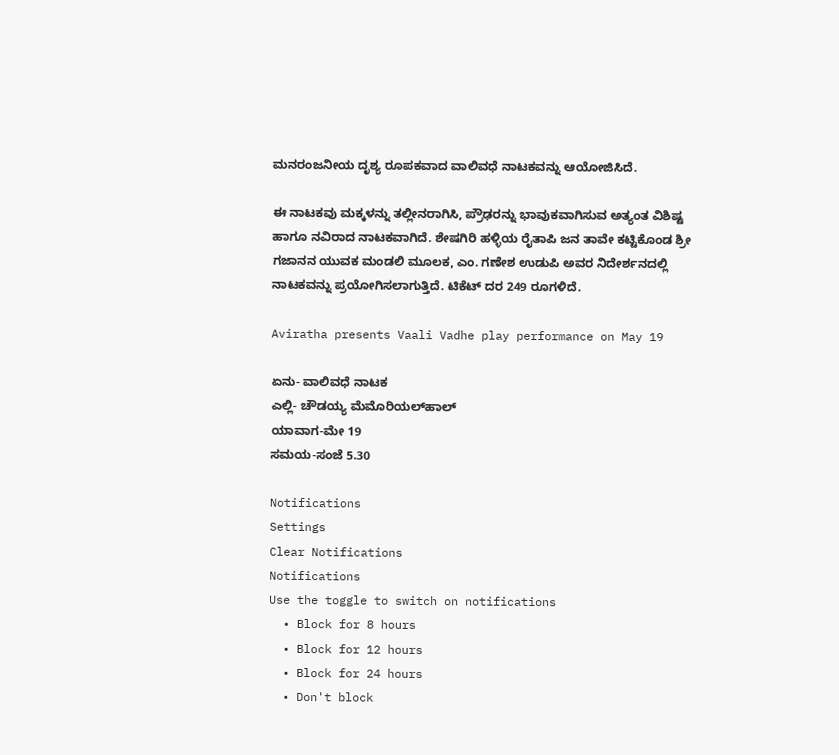ಮನರಂಜನೀಯ ದೃಶ್ಯ ರೂಪಕವಾದ ವಾಲಿವಧೆ ನಾಟಕವನ್ನು ಆಯೋಜಿಸಿದೆ.

ಈ ನಾಟಕವು ಮಕ್ಕಳನ್ನು ತಲ್ಲೀನರಾಗಿಸಿ, ಪ್ರೌಢರನ್ನು ಭಾವುಕವಾಗಿಸುವ ಅತ್ಯಂತ ವಿಶಿಷ್ಟ ಹಾಗೂ ನವಿರಾದ ನಾಟಕವಾಗಿದೆ. ಶೇಷಗಿರಿ ಹಳ್ಳಿಯ ರೈತಾಪಿ ಜನ ತಾವೇ ಕಟ್ಟಿಕೊಂಡ ಶ್ರೀ ಗಜಾನನ ಯುವಕ ಮಂಡಲಿ ಮೂಲಕ, ಎಂ. ಗಣೇಶ ಉಡುಪಿ ಅವರ ನಿದೇರ್ಶನದಲ್ಲಿ ನಾಟಕವನ್ನು ಪ್ರಯೋಗಿಸಲಾಗುತ್ತಿದೆ. ಟಿಕೆಟ್ ದರ 249 ರೂಗಳಿದೆ.

Aviratha presents Vaali Vadhe play performance on May 19

ಏನು- ವಾಲಿವಧೆ ನಾಟಕ
ಎಲ್ಲಿ- ಚೌಡಯ್ಯ ಮೆಮೊರಿಯಲ್‌ಹಾಲ್‌
ಯಾವಾಗ-ಮೇ 19
ಸಮಯ-ಸಂಜೆ 5.30

Notifications
Settings
Clear Notifications
Notifications
Use the toggle to switch on notifications
  • Block for 8 hours
  • Block for 12 hours
  • Block for 24 hours
  • Don't block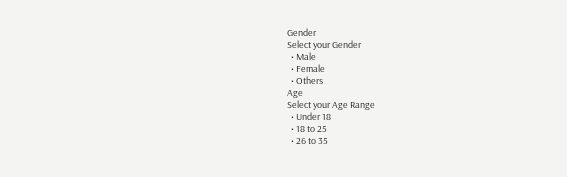Gender
Select your Gender
  • Male
  • Female
  • Others
Age
Select your Age Range
  • Under 18
  • 18 to 25
  • 26 to 35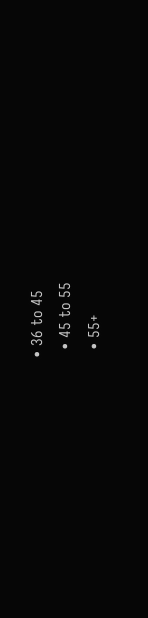• 36 to 45
  • 45 to 55
  • 55+